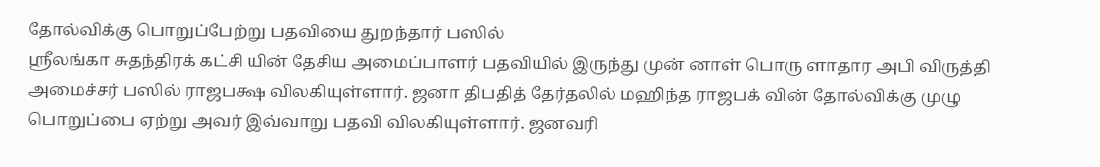தோல்விக்கு பொறுப்பேற்று பதவியை துறந்தார் பஸில்
ஸ்ரீலங்கா சுதந்திரக் கட்சி யின் தேசிய அமைப்பாளர் பதவியில் இருந்து முன் னாள் பொரு ளாதார அபி விருத்தி அமைச்சர் பஸில் ராஜபக்ஷ விலகியுள்ளார். ஜனா திபதித் தேர்தலில் மஹிந்த ராஜபக் வின் தோல்விக்கு முழு பொறுப்பை ஏற்று அவர் இவ்வாறு பதவி விலகியுள்ளார். ஜனவரி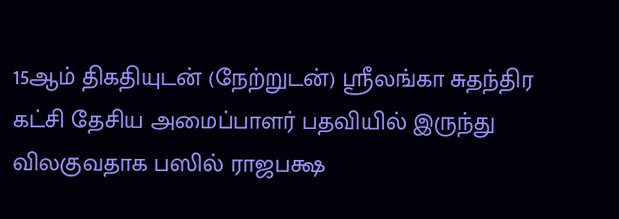15ஆம் திகதியுடன் (நேற்றுடன்) ஸ்ரீலங்கா சுதந்திர கட்சி தேசிய அமைப்பாளர் பதவியில் இருந்து விலகுவதாக பஸில் ராஜபக்ஷ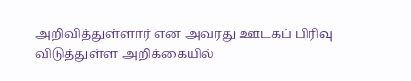அறிவித்துள்ளார் என அவரது ஊடகப் பிரிவு விடுத்துள்ள அறிக்கையில்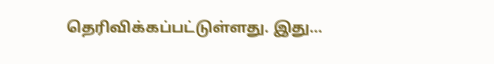தெரிவிக்கப்பட்டுள்ளது. இது…